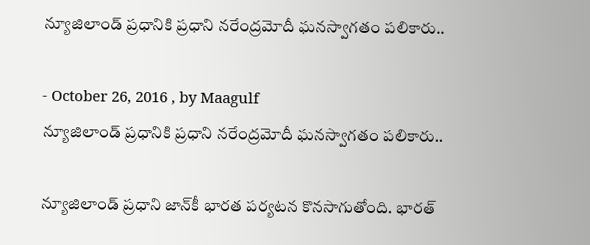న్యూజిలాండ్‌ ప్రధానికి ప్రధాని నరేంద్రమోదీ ఘనస్వాగతం పలికారు..

- October 26, 2016 , by Maagulf
న్యూజిలాండ్‌ ప్రధానికి ప్రధాని నరేంద్రమోదీ ఘనస్వాగతం పలికారు..

న్యూజిలాండ్‌ ప్రధాని జాన్‌కీ భారత పర్యటన కొనసాగుతోంది. భారత్‌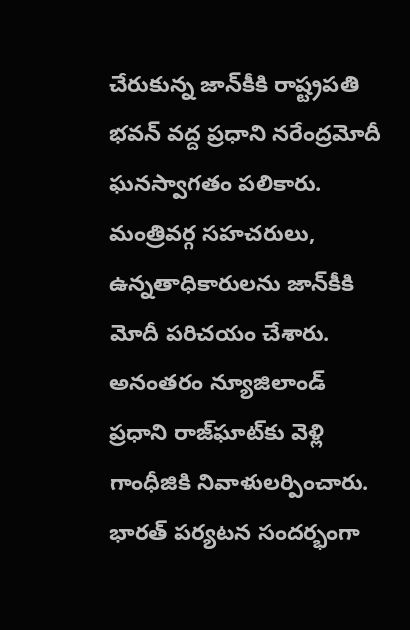చేరుకున్న జాన్‌కీకి రాష్ట్రపతి భవన్‌ వద్ద ప్రధాని నరేంద్రమోదీ ఘనస్వాగతం పలికారు. మంత్రివర్గ సహచరులు, ఉన్నతాధికారులను జాన్‌కీకి మోదీ పరిచయం చేశారు. అనంతరం న్యూజిలాండ్‌ ప్రధాని రాజ్‌ఘాట్‌కు వెళ్లి గాంధీజికి నివాళులర్పించారు. భారత్‌ పర్యటన సందర్భంగా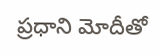ప్రధాని మోదీతో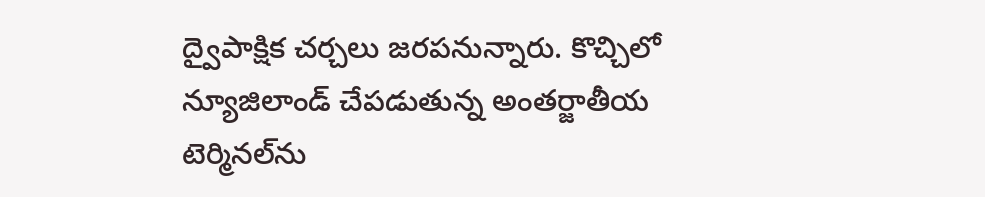ద్వైపాక్షిక చర్చలు జరపనున్నారు. కొచ్చిలో న్యూజిలాండ్‌ చేపడుతున్న అంతర్జాతీయ టెర్మినల్‌ను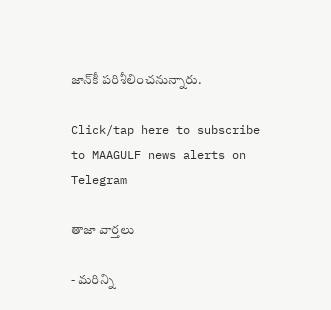జాన్‌కీ పరిశీలించనున్నారు.

Click/tap here to subscribe to MAAGULF news alerts on Telegram

తాజా వార్తలు

- మరిన్ని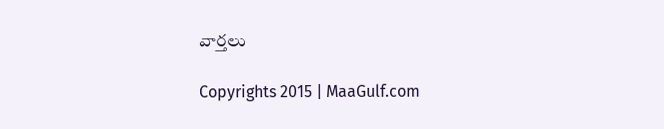వార్తలు

Copyrights 2015 | MaaGulf.com